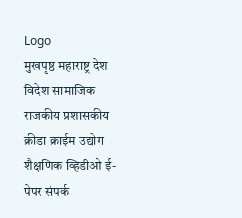Logo
मुखपृष्ठ महाराष्ट्र देश विदेश सामाजिक राजकीय प्रशासकीय क्रीडा क्राईम उद्योग शैक्षणिक व्हिडीओ ई-पेपर संपर्क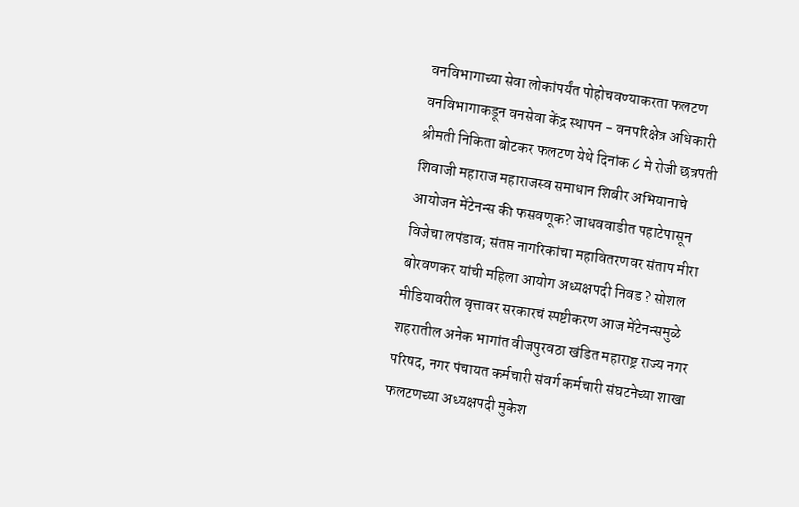वनविभागाच्या सेवा लोकांपर्यंत पोहोचवण्याकरता फलटण वनविभागाकडून वनसेवा केंद्र स्थापन - वनपरिक्षेत्र अधिकारी श्रीमती निकिता बोटकर फलटण येथे दिनांक ८ मे रोजी छत्रपती शिवाजी महाराज महाराजस्व समाधान शिबीर अभियानाचे आयोजन मेंटेनन्स की फसवणूक? जाधववाडीत पहाटेपासून विजेचा लपंडाव; संतप्त नागरिकांचा महावितरणवर संताप मीरा बोरवणकर यांची महिला आयोग अध्यक्षपदी निवड ? सोशल मीडियावरील वृत्तावर सरकारचं स्पष्टीकरण आज मेंटेनन्समुळे शहरातील अनेक भागांत वीजपुरवठा खंडित महाराष्ट्र राज्य नगर परिषद, नगर पंचायत कर्मचारी संवर्ग कर्मचारी संघटनेच्या शाखा फलटणच्या अध्यक्षपदी मुकेश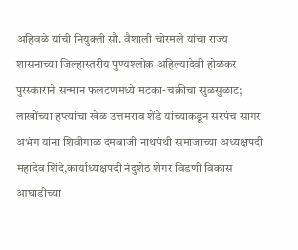अहिवळे यांची नियुक्ती सौ. वैशाली चोरमले यांचा राज्य शासनाच्या जिल्हास्तरीय पुण्यश्लोक अहिल्यादेवी होळकर पुरस्काराने सन्मान फलटणमध्ये मटका-चक्रीचा सुळसुळाट; लाखोंच्या हप्त्यांचा खेळ उत्तमराव शेंडे यांच्याकडून सरपंच सागर अभंग यांना शिवीगाळ दमबाजी नाथपंथी समाजाच्या अध्यक्षपदी महादेव शिंदे,कार्याध्यक्षपदी नंदुशेठ शेगर विडणी विकास आघाडीच्या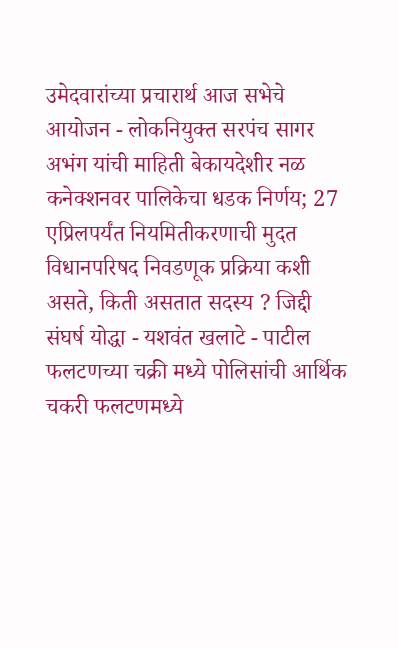उमेदवारांच्या प्रचारार्थ आज सभेचे आयोजन - लोकनियुक्त सरपंच सागर अभंग यांची माहिती बेकायदेशीर नळ कनेक्शनवर पालिकेचा धडक निर्णय; 27 एप्रिलपर्यंत नियमितीकरणाची मुदत विधानपरिषद निवडणूक प्रक्रिया कशी असते, किती असतात सदस्य ? जिद्दी संघर्ष योद्धा - यशवंत खलाटे - पाटील फलटणच्या चक्री मध्ये पोलिसांची आर्थिक चकरी फलटणमध्ये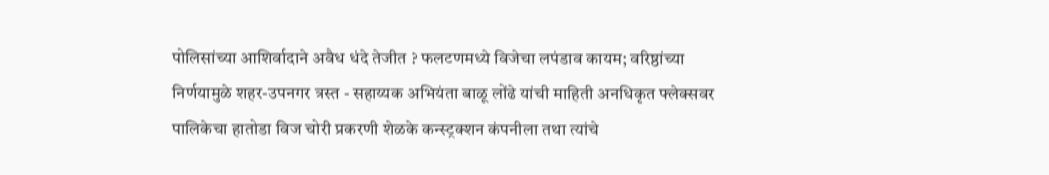पोलिसांच्या आशिर्वादाने अवैध धंदे तेजीत ? फलटणमध्ये विजेचा लपंडाव कायम; वरिष्ठांच्या निर्णयामुळे शहर-उपनगर त्रस्त - सहाय्यक अभियंता बाळू लोंढे यांची माहिती अनधिकृत फ्लेक्सवर पालिकेचा हातोडा विज चोरी प्रकरणी शेळके कन्स्ट्रक्शन कंपनीला तथा त्यांचे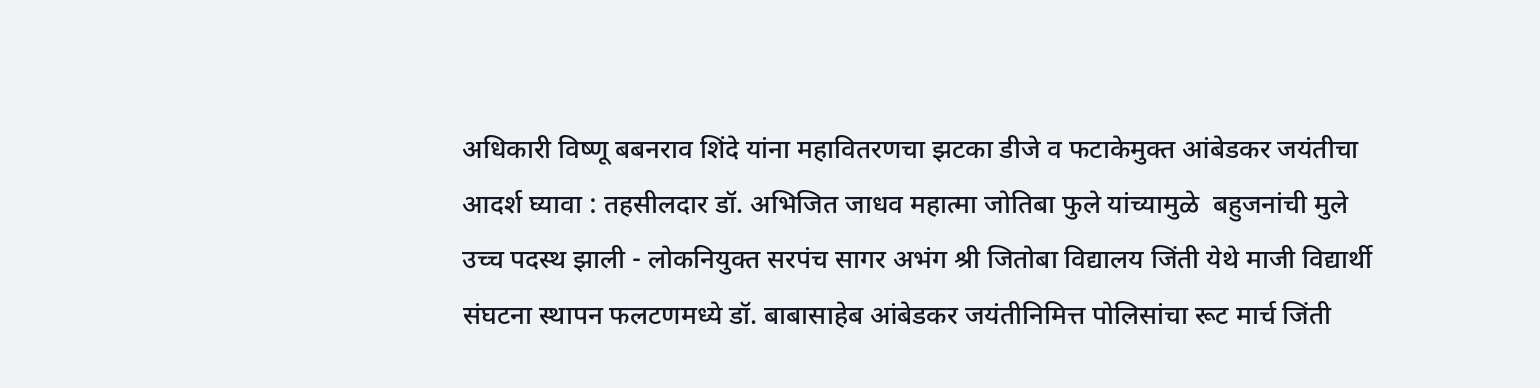अधिकारी विष्णू बबनराव शिंदे यांना महावितरणचा झटका डीजे व फटाकेमुक्त आंबेडकर जयंतीचा आदर्श घ्यावा : तहसीलदार डॉ. अभिजित जाधव महात्मा जोतिबा फुले यांच्यामुळे  बहुजनांची मुले उच्च पदस्थ झाली - लोकनियुक्त सरपंच सागर अभंग श्री जितोबा विद्यालय जिंती येथे माजी विद्यार्थी संघटना स्थापन फलटणमध्ये डॉ. बाबासाहेब आंबेडकर जयंतीनिमित्त पोलिसांचा रूट मार्च जिंती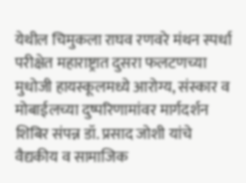येथील चिमुकला राघव रणवरे मंथन स्पर्धा परीक्षेत महाराष्ट्रात दुसरा फलटणच्या मुधोजी हायस्कूलमध्ये आरोग्य, संस्कार व मोबाईलच्या दुष्परिणामांवर मार्गदर्शन शिबिर संपन्न डॉ. प्रसाद जोशी यांचे वैद्यकीय व सामाजिक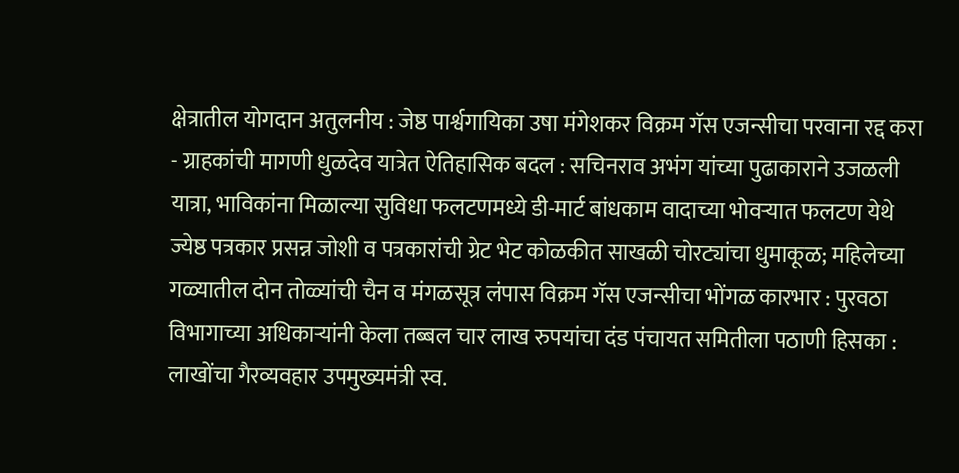क्षेत्रातील योगदान अतुलनीय : जेष्ठ पार्श्वगायिका उषा मंगेशकर विक्रम गॅस एजन्सीचा परवाना रद्द करा - ग्राहकांची मागणी धुळदेव यात्रेत ऐतिहासिक बदल : सचिनराव अभंग यांच्या पुढाकाराने उजळली यात्रा, भाविकांना मिळाल्या सुविधा फलटणमध्ये डी-मार्ट बांधकाम वादाच्या भोवऱ्यात फलटण येथे ज्येष्ठ पत्रकार प्रसन्न जोशी व पत्रकारांची ग्रेट भेट कोळकीत साखळी चोरट्यांचा धुमाकूळ; महिलेच्या गळ्यातील दोन तोळ्यांची चैन व मंगळसूत्र लंपास विक्रम गॅस एजन्सीचा भोंगळ कारभार : पुरवठा विभागाच्या अधिकाऱ्यांनी केला तब्बल चार लाख रुपयांचा दंड पंचायत समितीला पठाणी हिसका : लाखोंचा गैरव्यवहार उपमुख्यमंत्री स्व.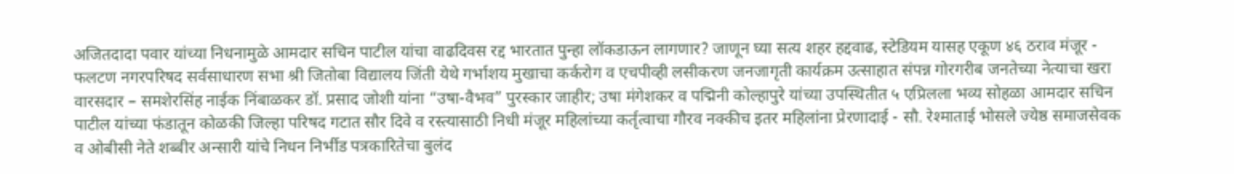अजितदादा पवार यांच्या निधनामुळे आमदार सचिन पाटील यांचा वाढदिवस रद्द भारतात पुन्हा लॉकडाऊन लागणार? जाणून घ्या सत्य शहर हद्दवाढ, स्टेडियम यासह एकूण ४६ ठराव मंजूर - फलटण नगरपरिषद सर्वसाधारण सभा श्री जितोबा विद्यालय जिंती येथे गर्भाशय मुखाचा कर्करोग व एचपीव्ही लसीकरण जनजागृती कार्यक्रम उत्साहात संपन्न गोरगरीब जनतेच्या नेत्याचा खरा वारसदार – समशेरसिंह नाईक निंबाळकर डॉ. प्रसाद जोशी यांना “उषा-वैभव” पुरस्कार जाहीर; उषा मंगेशकर व पद्मिनी कोल्हापुरे यांच्या उपस्थितीत ५ एप्रिलला भव्य सोहळा आमदार सचिन पाटील यांच्या फंडातून कोळकी जिल्हा परिषद गटात सौर दिवे व रस्त्यासाठी निधी मंजूर महिलांच्या कर्तृत्वाचा गौरव नक्कीच इतर महिलांना प्रेरणादाई - सौ. रेश्माताई भोसले ज्येष्ठ समाजसेवक व ओबीसी नेते शब्बीर अन्सारी यांचे निधन निर्भीड पत्रकारितेचा बुलंद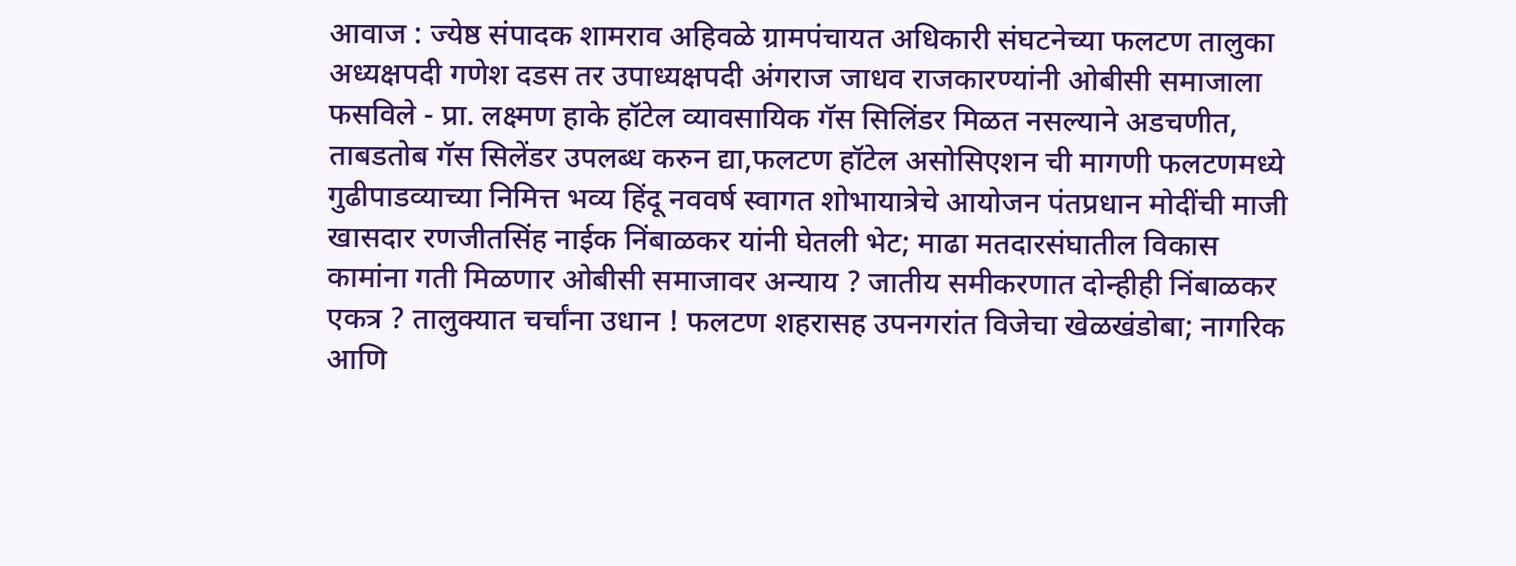आवाज : ज्येष्ठ संपादक शामराव अहिवळे ग्रामपंचायत अधिकारी संघटनेच्या फलटण तालुका अध्यक्षपदी गणेश दडस तर उपाध्यक्षपदी अंगराज जाधव राजकारण्यांनी ओबीसी समाजाला फसविले - प्रा. लक्ष्मण हाके हॉटेल व्यावसायिक गॅस सिलिंडर मिळत नसल्याने अडचणीत, ताबडतोब गॅस सिलेंडर उपलब्ध करुन द्या,फलटण हॉटेल असोसिएशन ची मागणी फलटणमध्ये गुढीपाडव्याच्या निमित्त भव्य हिंदू नववर्ष स्वागत शोभायात्रेचे आयोजन पंतप्रधान मोदींची माजी खासदार रणजीतसिंह नाईक निंबाळकर यांनी घेतली भेट; माढा मतदारसंघातील विकास कामांना गती मिळणार ओबीसी समाजावर अन्याय ? जातीय समीकरणात दोन्हीही निंबाळकर एकत्र ? तालुक्यात चर्चांना उधान ! फलटण शहरासह उपनगरांत विजेचा खेळखंडोबा; नागरिक आणि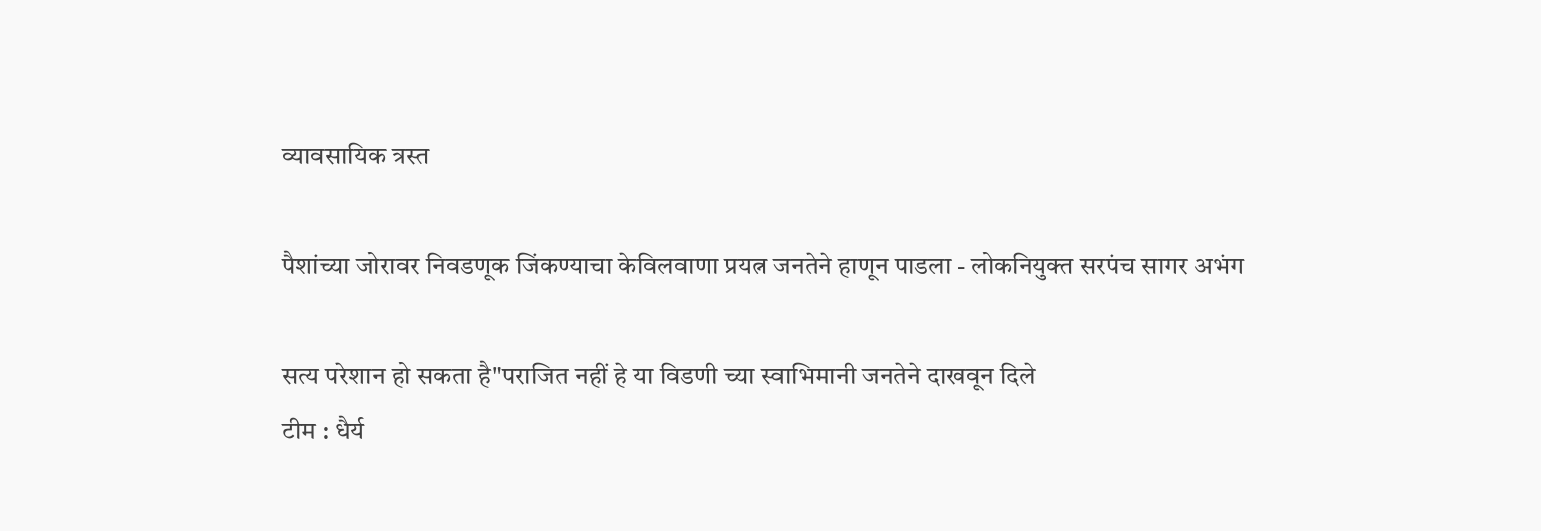व्यावसायिक त्रस्त

पैशांच्या जोरावर निवडणूक जिंकण्याचा केविलवाणा प्रयत्न जनतेने हाणून पाडला - लोकनियुक्त सरपंच सागर अभंग

सत्य परेशान हो सकता है"पराजित नहीं हे या विडणी च्या स्वाभिमानी जनतेने दाखवून दिले
टीम : धैर्य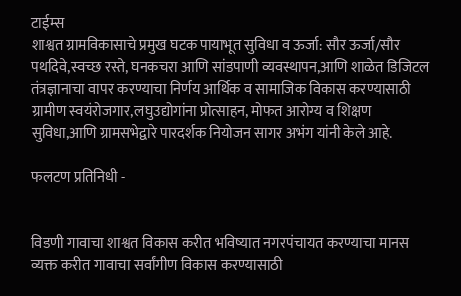टाईम्स
शाश्वत ग्रामविकासाचे प्रमुख घटक पायाभूत सुविधा व ऊर्जा: सौर ऊर्जा/सौर पथदिवे,स्वच्छ रस्ते, घनकचरा आणि सांडपाणी व्यवस्थापन,आणि शाळेत डिजिटल तंत्रज्ञानाचा वापर करण्याचा निर्णय आर्थिक व सामाजिक विकास करण्यासाठी ग्रामीण स्वयंरोजगार,लघुउद्योगांना प्रोत्साहन, मोफत आरोग्य व शिक्षण सुविधा,आणि ग्रामसभेद्वारे पारदर्शक नियोजन सागर अभंग यांनी केले आहे.

फलटण प्रतिनिधी -


विडणी गावाचा शाश्वत विकास करीत भविष्यात नगरपंचायत करण्याचा मानस व्यक्त करीत गावाचा सर्वांगीण विकास करण्यासाठी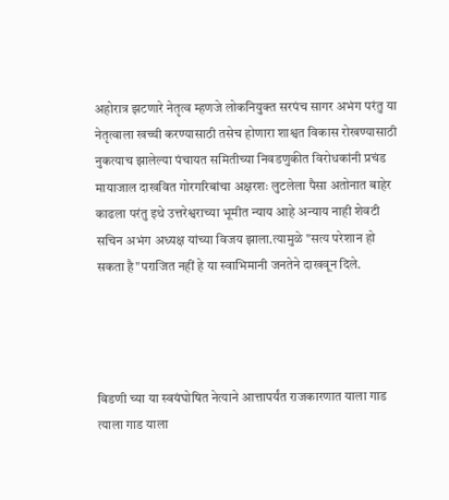अहोरात्र झटणारे नेतृत्व म्हणजे लोकनियुक्त सरपंच सागर अभंग परंतु या नेतृत्वाला खच्ची करण्यासाठी तसेच होणारा शाश्वत विकास रोखण्यासाठी नुकत्याच झालेल्या पंचायत समितीच्या निवडणुकीत विरोधकांनी प्रचंड मायाजाल दाखवित गोरगरिबांचा अक्षरशः लुटलेला पैसा अतोनात बाहेर काढला परंतु इथे उत्तरेश्वराच्या भूमीत न्याय आहे अन्याय नाही शेवटी सचिन अभंग अध्यक्ष यांच्या विजय झाला.त्यामुळे "सत्य परेशान हो सकता है"पराजित नहीं हे या स्वाभिमानी जनतेने दाखवून दिले.




विडणी च्या या स्वयंघोषित नेत्याने आत्तापर्यंत राजकारणात याला गाड त्याला गाड याला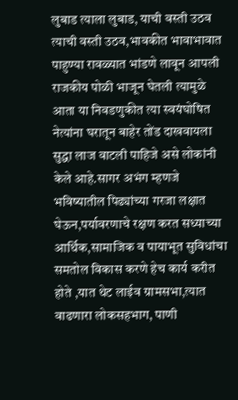लुबाड त्याला लुबाड, याची वस्ती उठव त्याची वस्ती उठव,भावकीत भावाभावात पाहुण्या रावळ्यात भांडणे लावून आपली राजकीय पोळी भाजून घेतली त्यामुळे आता या निवडणुकीत त्या स्वयंघोषित नेत्यांना घरातून बाहेर तोंड दाखवायला सुद्धा लाज वाटली पाहिजे असे लोकांनी केले आहे.सागर अभंग म्हणजे भविष्यातील पिढ्यांच्या गरजा लक्षात घेऊन,पर्यावरणाचे रक्षण करत सध्याच्या आर्थिक,सामाजिक व पायाभूत सुविधांचा समतोल विकास करणे हेच कार्य करीत होते ,यात थेट लाईव ग्रामसभा,त्यात वाढणारा लोकसहभाग, पाणी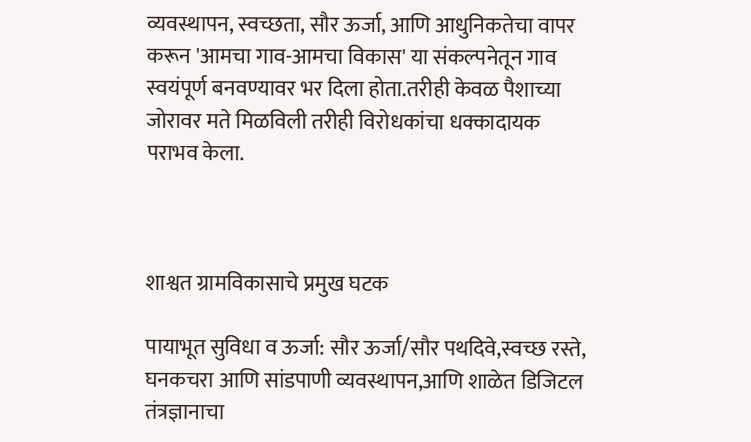व्यवस्थापन, स्वच्छता, सौर ऊर्जा, आणि आधुनिकतेचा वापर करून 'आमचा गाव-आमचा विकास' या संकल्पनेतून गाव स्वयंपूर्ण बनवण्यावर भर दिला होता.तरीही केवळ पैशाच्या जोरावर मते मिळविली तरीही विरोधकांचा धक्कादायक पराभव केला.



शाश्वत ग्रामविकासाचे प्रमुख घटक

पायाभूत सुविधा व ऊर्जा: सौर ऊर्जा/सौर पथदिवे,स्वच्छ रस्ते, घनकचरा आणि सांडपाणी व्यवस्थापन,आणि शाळेत डिजिटल तंत्रज्ञानाचा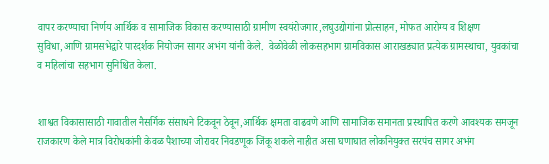वापर करण्याचा निर्णय आर्थिक व सामाजिक विकास करण्यासाठी ग्रामीण स्वयंरोजगार,लघुउद्योगांना प्रोत्साहन, मोफत आरोग्य व शिक्षण सुविधा,आणि ग्रामसभेद्वारे पारदर्शक नियोजन सागर अभंग यांनी केले.  वेळोवेळी लोकसहभाग ग्रामविकास आराखड्यात प्रत्येक ग्रामस्थाचा, युवकांचा व महिलांचा सहभाग सुनिश्चित केला.


शाश्वत विकासासाठी गावातील नैसर्गिक संसाधने टिकवून ठेवून,आर्थिक क्षमता वाढवणे आणि सामाजिक समानता प्रस्थापित करणे आवश्यक समजून राजकारण केले मात्र विरोधकांनी केवळ पैशाच्या जोरावर निवडणूक जिंकू शकले नाहीत असा घणाघात लोकनियुक्त सरपंच सागर अभंग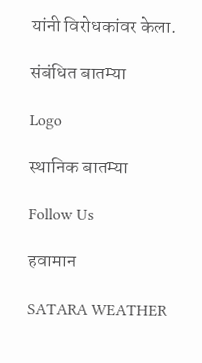यांनी विरोधकांवर केला.

संबंधित बातम्या

Logo

स्थानिक बातम्या

Follow Us

हवामान

SATARA WEATHER